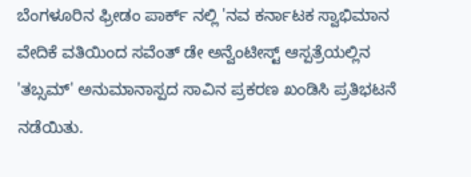ಬೆಂಗಳೂರಿನ ಫ್ರೀಡಂ ಪಾರ್ಕ್ ನಲ್ಲಿ 'ನವ ಕರ್ನಾಟಕ ಸ್ವಾಭಿಮಾನ ವೇದಿಕೆ ವತಿಯಿಂದ ಸವೆಂತ್ ಡೇ ಅನ್ವೆಂಟೀಸ್ಟ್ ಆಸ್ಪತ್ರೆಯಲ್ಲಿನ 'ತಬ್ಸಮ್' ಅನುಮಾನಾಸ್ಪದ ಸಾವಿನ ಪ್ರಕರಣ ಖಂಡಿಸಿ ಪ್ರತಿಭಟನೆ ನಡೆಯಿತು.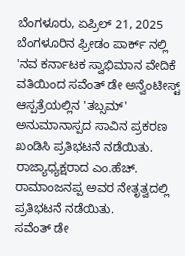ಬೆಂಗಳೂರು, ಏಪ್ರಿಲ್ 21, 2025
ಬೆಂಗಳೂರಿನ ಫ್ರೀಡಂ ಪಾರ್ಕ್ ನಲ್ಲಿ 'ನವ ಕರ್ನಾಟಕ ಸ್ವಾಭಿಮಾನ ವೇದಿಕೆ ವತಿಯಿಂದ ಸವೆಂತ್ ಡೇ ಅನ್ವೆಂಟೀಸ್ಟ್ ಆಸ್ಪತ್ರೆಯಲ್ಲಿನ 'ತಬ್ಸಮ್' ಅನುಮಾನಾಸ್ಪದ ಸಾವಿನ ಪ್ರಕರಣ ಖಂಡಿಸಿ ಪ್ರತಿಭಟನೆ ನಡೆಯಿತು.
ರಾಜ್ಯಾಧ್ಯಕ್ಷರಾದ ಎಂ.ಹೆಚ್. ರಾಮಾಂಜನಪ್ಪ ಅವರ ನೇತೃತ್ವದಲ್ಲಿ ಪ್ರತಿಭಟನೆ ನಡೆಯಿತು.
ಸವೆಂತ್ ಡೇ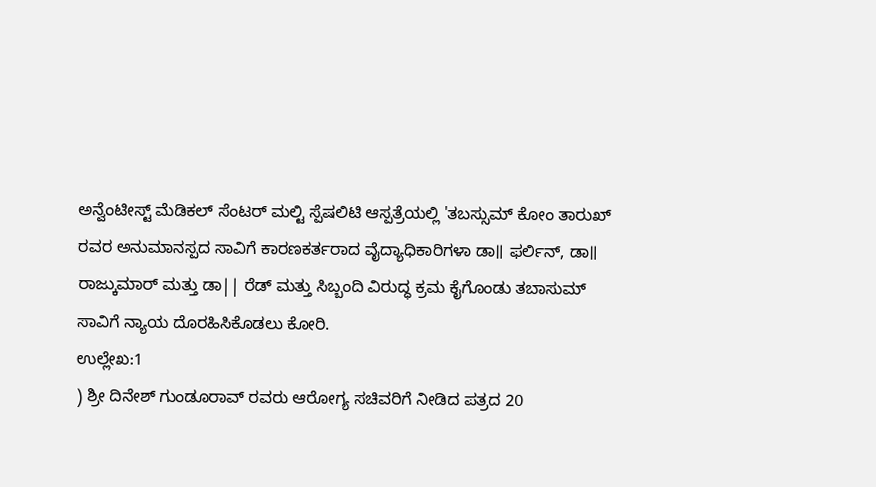ಅನ್ವೆಂಟೀಸ್ಟ್ ಮೆಡಿಕಲ್ ಸೆಂಟರ್ ಮಲ್ಟಿ ಸ್ಪೆಷಲಿಟಿ ಆಸ್ಪತ್ರೆಯಲ್ಲಿ 'ತಬಸ್ಸುಮ್ ಕೋಂ ತಾರುಖ್ ರವರ ಅನುಮಾನಸ್ಪದ ಸಾವಿಗೆ ಕಾರಣಕರ್ತರಾದ ವೈದ್ಯಾಧಿಕಾರಿಗಳಾ ಡಾ॥ ಫರ್ಲಿನ್, ಡಾ॥ ರಾಜ್ಕುಮಾರ್ ಮತ್ತು ಡಾ|| ರೆಡ್ ಮತ್ತು ಸಿಬ್ಬಂದಿ ವಿರುದ್ಧ ಕ್ರಮ ಕೈಗೊಂಡು ತಬಾಸುಮ್ ಸಾವಿಗೆ ನ್ಯಾಯ ದೊರಹಿಸಿಕೊಡಲು ಕೋರಿ.
ಉಲ್ಲೇಖ:1
) ಶ್ರೀ ದಿನೇಶ್ ಗುಂಡೂರಾವ್ ರವರು ಆರೋಗ್ಯ ಸಚಿವರಿಗೆ ನೀಡಿದ ಪತ್ರದ 20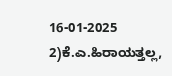16-01-2025
2)ಕೆ.ಎ.ಹಿರಾಯತ್ತಲ್ಲ,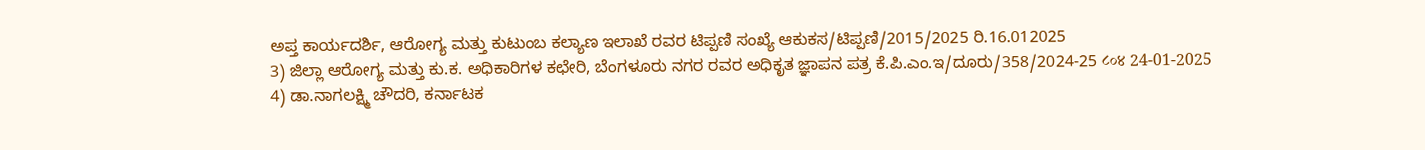ಅಪ್ತ ಕಾರ್ಯದರ್ಶಿ, ಆರೋಗ್ಯ ಮತ್ತು ಕುಟುಂಬ ಕಲ್ಯಾಣ ಇಲಾಖೆ ರವರ ಟಿಪ್ಪಣಿ ಸಂಖ್ಯೆ ಆಕುಕಸ/ಟಿಪ್ಪಣಿ/2015/2025 ರಿ.16.012025
3) ಜಿಲ್ಲಾ ಆರೋಗ್ಯ ಮತ್ತು ಕು.ಕ. ಅಧಿಕಾರಿಗಳ ಕಛೇರಿ, ಬೆಂಗಳೂರು ನಗರ ರವರ ಅಧಿಕೃತ ಜ್ಞಾಪನ ಪತ್ರ ಕೆ.ಪಿ.ಎಂ.ಇ/ದೂರು/358/2024-25 ८०४ 24-01-2025
4) ಡಾ.ನಾಗಲಕ್ಷ್ಮಿ ಚೌದರಿ, ಕರ್ನಾಟಕ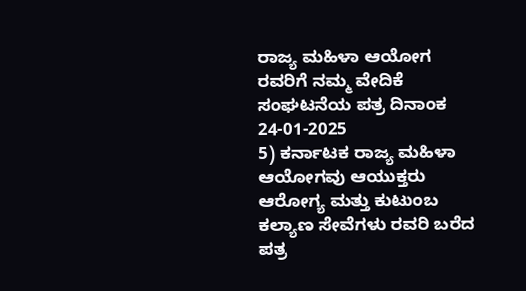ರಾಜ್ಯ ಮಹಿಳಾ ಆಯೋಗ ರವರಿಗೆ ನಮ್ಮ ವೇದಿಕೆ ಸಂಘಟನೆಯ ಪತ್ರ ದಿನಾಂಕ 24-01-2025
5) ಕರ್ನಾಟಕ ರಾಜ್ಯ ಮಹಿಳಾ ಆಯೋಗವು ಆಯುಕ್ತರು ಆರೋಗ್ಯ ಮತ್ತು ಕುಟುಂಬ ಕಲ್ಯಾಣ ಸೇವೆಗಳು ರವರಿ ಬರೆದ ಪತ್ರ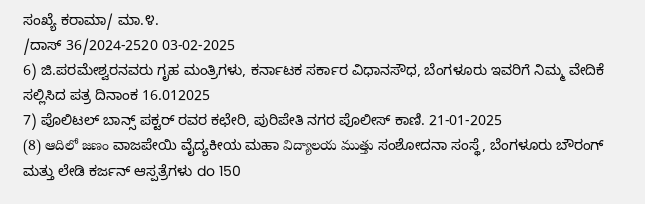ಸಂಖ್ಯೆ ಕರಾಮಾ/ ಮಾ.೪.
/ದಾಸ್ 36/2024-2520 03-02-2025
6) ಜಿ.ಪರಮೇಶ್ವರನವರು ಗೃಹ ಮಂತ್ರಿಗಳು, ಕರ್ನಾಟಕ ಸರ್ಕಾರ ವಿಧಾನಸೌಧ, ಬೆಂಗಳೂರು ಇವರಿಗೆ ನಿಮ್ಮ ವೇದಿಕೆ ಸಲ್ಲಿಸಿದ ಪತ್ರ ದಿನಾಂಕ 16.012025
7) ಪೊಲಿಟಲ್ ಬಾನ್ಸ್ ಪಕ್ಟರ್ ರವರ ಕಛೇರಿ, ಪುರಿಪೇತಿ ನಗರ ಪೊಲೀಸ್ ಕಾಣಿ. 21-01-2025
(8) ఆదిలో జణం ವಾಜಪೇಯಿ ವೈದ್ಯಕೀಯ ಮಹಾ విద్యాలయ ముత్తు ಸಂಶೋದನಾ ಸಂಸ್ಥೆ, ಬೆಂಗಳೂರು ಬೌರಂಗ್ ಮತ್ತು ಲೇಡಿ ಕರ್ಜನ್ ಆಸ್ಪತ್ರೆಗಳು do 150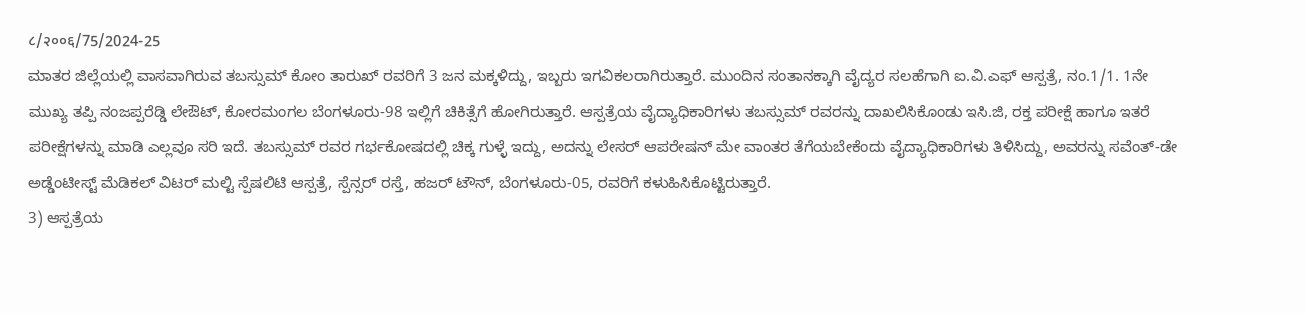८/२००६/75/2024-25
ಮಾತರ ಜಿಲ್ಲೆಯಲ್ಲಿ ವಾಸವಾಗಿರುವ ತಬಸ್ಸುಮ್ ಕೋಂ ತಾರುಖ್ ರವರಿಗೆ 3 ಜನ ಮಕ್ಕಳಿದ್ದು, ಇಬ್ಬರು ಇಗವಿಕಲರಾಗಿರುತ್ತಾರೆ. ಮುಂದಿನ ಸಂತಾನಕ್ಕಾಗಿ ವೈದ್ಯರ ಸಲಹೆಗಾಗಿ ಐ.ವಿ.ಎಫ್ ಆಸ್ಪತ್ರೆ, ನಂ.1/1. 1ನೇ ಮುಖ್ಯ ತಪ್ಪಿ ನಂಜಪ್ಪರೆಡ್ಡಿ ಲೇಔಟ್, ಕೋರಮಂಗಲ ಬೆಂಗಳೂರು-98 ಇಲ್ಲಿಗೆ ಚಿಕಿತ್ಸೆಗೆ ಹೋಗಿರುತ್ತಾರೆ. ಆಸ್ಪತ್ರೆಯ ವೈದ್ಯಾಧಿಕಾರಿಗಳು ತಬಸ್ಸುಮ್ ರವರನ್ನು ದಾಖಲಿಸಿಕೊಂಡು ಇಸಿ.ಜಿ, ರಕ್ತ ಪರೀಕ್ಷೆ ಹಾಗೂ ಇತರೆ ಪರೀಕ್ಷೆಗಳನ್ನು ಮಾಡಿ ಎಲ್ಲವೂ ಸರಿ ಇದೆ. ತಬಸ್ಸುಮ್ ರವರ ಗರ್ಭಕೋಷದಲ್ಲಿ ಚಿಕ್ಕ ಗುಳ್ಳೆ ಇದ್ದು, ಅದನ್ನು ಲೇಸರ್ ಆಪರೇಷನ್ ಮೇ ವಾಂತರ ತೆಗೆಯಬೇಕೆಂದು ವೈದ್ಯಾಧಿಕಾರಿಗಳು ತಿಳಿಸಿದ್ದು, ಅವರನ್ನು ಸವೆಂತ್-ಡೇ ಅಡ್ಡೆಂಟೀಸ್ಟ್ ಮೆಡಿಕಲ್ ವಿಟರ್ ಮಲ್ಟಿ ಸ್ಪೆಷಲಿಟಿ ಆಸ್ಪತ್ರೆ, ಸ್ಪೆನ್ಸರ್ ರಸ್ತೆ, ಹಜರ್ ಟೌನ್, ಬೆಂಗಳೂರು-05, ರವರಿಗೆ ಕಳುಹಿಸಿಕೊಟ್ಟಿರುತ್ತಾರೆ.
3) ಆಸ್ಪತ್ರೆಯ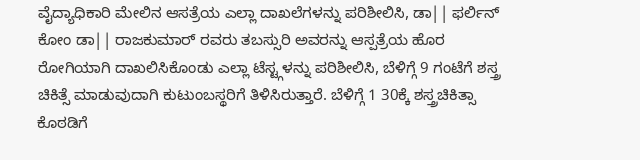ವೈದ್ಯಾಧಿಕಾರಿ ಮೇಲಿನ ಆಸತ್ರೆಯ ಎಲ್ಲಾ ದಾಖಲೆಗಳನ್ನು ಪರಿಶೀಲಿಸಿ, ಡಾ|| ಫರ್ಲಿನ್ ಕೋಂ ಡಾ|| ರಾಜಕುಮಾರ್ ರವರು ತಬಸ್ಸುರಿ ಅವರನ್ನು ಆಸ್ಪತ್ರೆಯ ಹೊರ ರೋಗಿಯಾಗಿ ದಾಖಲಿಸಿಕೊಂಡು ಎಲ್ಲಾ ಟೆಸ್ಟ್ಗಳನ್ನು ಪರಿಶೀಲಿಸಿ, ಬೆಳಿಗ್ಗೆ 9 ಗಂಟೆಗೆ ಶಸ್ತ್ರ ಚಿಕಿತ್ಸೆ ಮಾಡುವುದಾಗಿ ಕುಟುಂಬಸ್ಥರಿಗೆ ತಿಳಿಸಿರುತ್ತಾರೆ. ಬೆಳಿಗ್ಗೆ 1 30ಕ್ಕೆ ಶಸ್ತ್ರಚಿಕಿತ್ಸಾ ಕೊಠಡಿಗೆ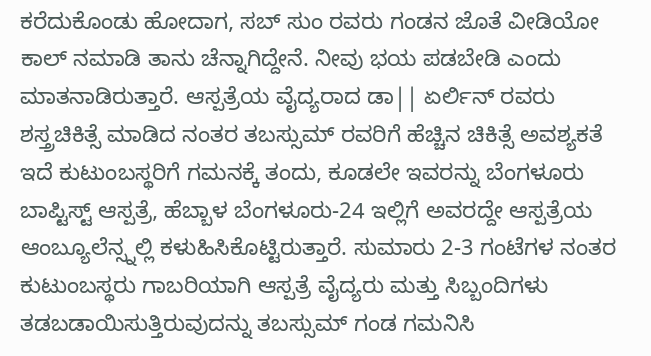ಕರೆದುಕೊಂಡು ಹೋದಾಗ, ಸಬ್ ಸುಂ ರವರು ಗಂಡನ ಜೊತೆ ವೀಡಿಯೋ ಕಾಲ್ ನಮಾಡಿ ತಾನು ಚೆನ್ನಾಗಿದ್ದೇನೆ. ನೀವು ಭಯ ಪಡಬೇಡಿ ಎಂದು ಮಾತನಾಡಿರುತ್ತಾರೆ. ಆಸ್ಪತ್ರೆಯ ವೈದ್ಯರಾದ ಡಾ|| ಏರ್ಲಿನ್ ರವರು ಶಸ್ತ್ರಚಿಕಿತ್ಸೆ ಮಾಡಿದ ನಂತರ ತಬಸ್ಸುಮ್ ರವರಿಗೆ ಹೆಚ್ಚಿನ ಚಿಕಿತ್ಸೆ ಅವಶ್ಯಕತೆ ಇದೆ ಕುಟುಂಬಸ್ಥರಿಗೆ ಗಮನಕ್ಕೆ ತಂದು, ಕೂಡಲೇ ಇವರನ್ನು ಬೆಂಗಳೂರು ಬಾಪ್ಟಿಸ್ಟ್ ಆಸ್ಪತ್ರೆ, ಹೆಬ್ಬಾಳ ಬೆಂಗಳೂರು-24 ಇಲ್ಲಿಗೆ ಅವರದ್ದೇ ಆಸ್ಪತ್ರೆಯ ಆಂಬ್ಯೂಲೆನ್ಸ್ನಲ್ಲಿ ಕಳುಹಿಸಿಕೊಟ್ಟಿರುತ್ತಾರೆ. ಸುಮಾರು 2-3 ಗಂಟೆಗಳ ನಂತರ ಕುಟುಂಬಸ್ಥರು ಗಾಬರಿಯಾಗಿ ಆಸ್ಪತ್ರೆ ವೈದ್ಯರು ಮತ್ತು ಸಿಬ್ಬಂದಿಗಳು ತಡಬಡಾಯಿಸುತ್ತಿರುವುದನ್ನು ತಬಸ್ಸುಮ್ ಗಂಡ ಗಮನಿಸಿ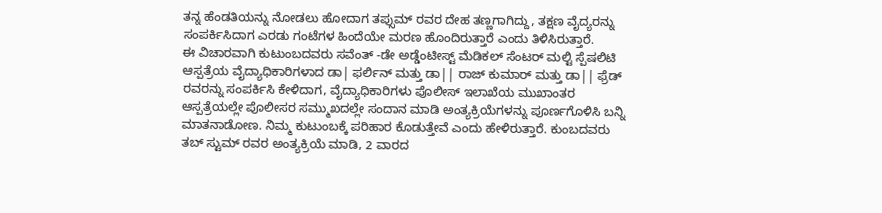ತನ್ನ ಹೆಂಡತಿಯನ್ನು ನೋಡಲು ಹೋದಾಗ ತಪ್ಸುಮ್ ರವರ ದೇಹ ತಣ್ಣಗಾಗಿದ್ದು, ತಕ್ಷಣ ವೈದ್ಯರನ್ನು ಸಂಪರ್ಕಿಸಿದಾಗ ಎರಡು ಗಂಟೆಗಳ ಹಿಂದೆಯೇ ಮರಣ ಹೊಂದಿರುತ್ತಾರೆ ಎಂದು ತಿಳಿಸಿರುತ್ತಾರೆ.
ಈ ವಿಚಾರವಾಗಿ ಕುಟುಂಬದವರು ಸವೆಂತ್ -ಡೇ ಅಡ್ಡೆಂಟೀಸ್ಟ್ ಮೆಡಿಕಲ್ ಸೆಂಟರ್ ಮಲ್ಟಿ ಸ್ಪೆಷಲಿಟಿ ಆಸ್ಪತ್ರೆಯ ವೈದ್ಯಾಧಿಕಾರಿಗಳಾದ ಡಾ| ಫರ್ಲಿನ್ ಮತ್ತು ಡಾ|| ರಾಜ್ ಕುಮಾರ್ ಮತ್ತು ಡಾ|| ಫ್ರೆಡ್ ರವರನ್ನು ಸಂಪರ್ಕಿಸಿ ಕೇಳಿದಾಗ, ವೈದ್ಯಾಧಿಕಾರಿಗಳು ಪೊಲೀಸ್ ಇಲಾಖೆಯ ಮುಖಾಂತರ ಆಸ್ಪತ್ರೆಯಲ್ಲೇ ಪೊಲೀಸರ ಸಮ್ಮುಖದಲ್ಲೇ ಸಂದಾನ ಮಾಡಿ ಅಂತ್ಯಕ್ರಿಯೆಗಳನ್ನು ಪೂರ್ಣಗೊಳಿಸಿ ಬನ್ನಿ ಮಾತನಾಡೋಣ. ನಿಮ್ಮ ಕುಟುಂಬಕ್ಕೆ ಪರಿಹಾರ ಕೊಡುತ್ತೇವೆ ಎಂದು ಹೇಳಿರುತ್ತಾರೆ. ಕುಂಬದವರು ತಬ್ ಸ್ಟುಮ್ ರವರ ಅಂತ್ಯಕ್ರಿಯೆ ಮಾಡಿ, 2 ವಾರದ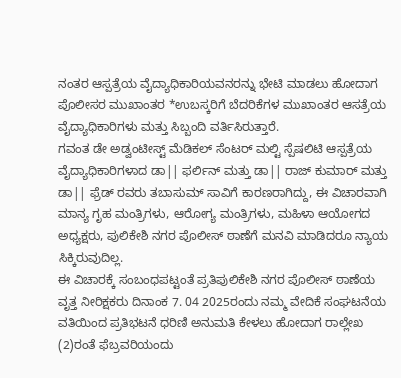ನಂತರ ಆಸ್ಪತ್ರೆಯ ವೈದ್ಯಾಧಿಕಾರಿಯವನರನ್ನು ಭೇಟಿ ಮಾಡಲು ಹೋದಾಗ ಪೊಲೀಸರ ಮುಖಾಂತರ *ಉಬಸ್ಕರಿಗೆ ಬೆದರಿಕೆಗಳ ಮುಖಾಂತರ ಆಸತ್ರೆಯ ವೈದ್ಯಾಧಿಕಾರಿಗಳು ಮತ್ತು ಸಿಬ್ಬಂದಿ ವರ್ತಿಸಿರುತ್ತಾರೆ.
ಗವಂತ ಡೇ ಅಡ್ವಂಟೀಸ್ಟ್ ಮೆಡಿಕಲ್ ಸೆಂಟರ್ ಮಲ್ಟಿ ಸ್ಪೆಷಲಿಟಿ ಆಸ್ಪತ್ರೆಯ ವೈದ್ಯಾಧಿಕಾರಿಗಳಾದ ಡಾ|| ಫರ್ಲಿನ್ ಮತ್ತು ಡಾ|| ರಾಜ್ ಕುಮಾರ್ ಮತ್ತು ಡಾ|| ಫ್ರೆಡ್ ರವರು ತಬಾಸುಮ್ ಸಾವಿಗೆ ಕಾರಣರಾಗಿದ್ದು, ಈ ವಿಚಾರವಾಗಿ ಮಾನ್ಯ ಗೃಹ ಮಂತ್ರಿಗಳು, ಆರೋಗ್ಯ ಮಂತ್ರಿಗಳು, ಮಹಿಳಾ ಆಯೋಗದ ಅಧ್ಯಕ್ಷರು, ಪುಲಿಕೇಶಿ ನಗರ ಪೊಲೀಸ್ ಠಾಣೆಗೆ ಮನವಿ ಮಾಡಿದರೂ ನ್ಯಾಯ ಸಿಕ್ಕಿರುವುದಿಲ್ಲ.
ಈ ವಿಚಾರಕ್ಕೆ ಸಂಬಂಧಪಟ್ಟಂತೆ ಪ್ರತಿಪುಲಿಕೇಶಿ ನಗರ ಪೊಲೀಸ್ ಠಾಣೆಯ ವೃತ್ತ ನೀರಿಕ್ಷಕರು ದಿನಾಂಕ 7. 04 2025ರಂದು ನಮ್ಮ ವೇದಿಕೆ ಸಂಘಟನೆಯ ವತಿಯಿಂದ ಪ್ರತಿಭಟನೆ ಧರಿಣಿ ಅನುಮತಿ ಕೇಳಲು ಹೋದಾಗ ರಾಲ್ಲೇಖ (2)ರಂತೆ ಫೆಬ್ರವರಿಯಂದು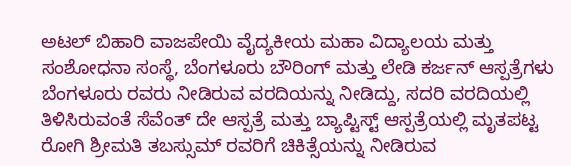ಅಟಲ್ ಬಿಹಾರಿ ವಾಜಪೇಯಿ ವೈದ್ಯಕೀಯ ಮಹಾ ವಿದ್ಯಾಲಯ ಮತ್ತು ಸಂಶೋಧನಾ ಸಂಸ್ಥೆ, ಬೆಂಗಳೂರು ಬೌರಿಂಗ್ ಮತ್ತು ಲೇಡಿ ಕರ್ಜನ್ ಆಸ್ಪತ್ರೆಗಳು ಬೆಂಗಳೂರು ರವರು ನೀಡಿರುವ ವರದಿಯನ್ನು ನೀಡಿದ್ದು, ಸದರಿ ವರದಿಯಲ್ಲಿ ತಿಳಿಸಿರುವಂತೆ ಸೆವೆಂತ್ ದೇ ಆಸ್ಪತ್ರೆ ಮತ್ತು ಬ್ಯಾಪ್ಟಿಸ್ಟ್ ಆಸ್ಪತ್ರೆಯಲ್ಲಿ ಮೃತಪಟ್ಟ ರೋಗಿ ಶ್ರೀಮತಿ ತಬಸ್ಸುಮ್ ರವರಿಗೆ ಚಿಕಿತ್ಸೆಯನ್ನು ನೀಡಿರುವ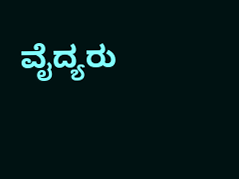ವೈದ್ಯರು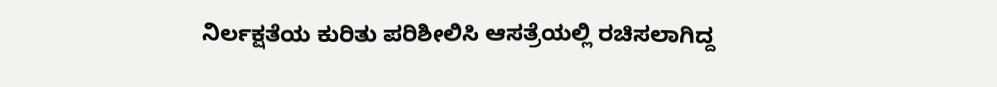ನಿರ್ಲಕ್ಷತೆಯ ಕುರಿತು ಪರಿಶೀಲಿಸಿ ಆಸತ್ರೆಯಲ್ಲಿ ರಚಿಸಲಾಗಿದ್ದ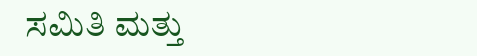ಸಮಿತಿ ಮತ್ತು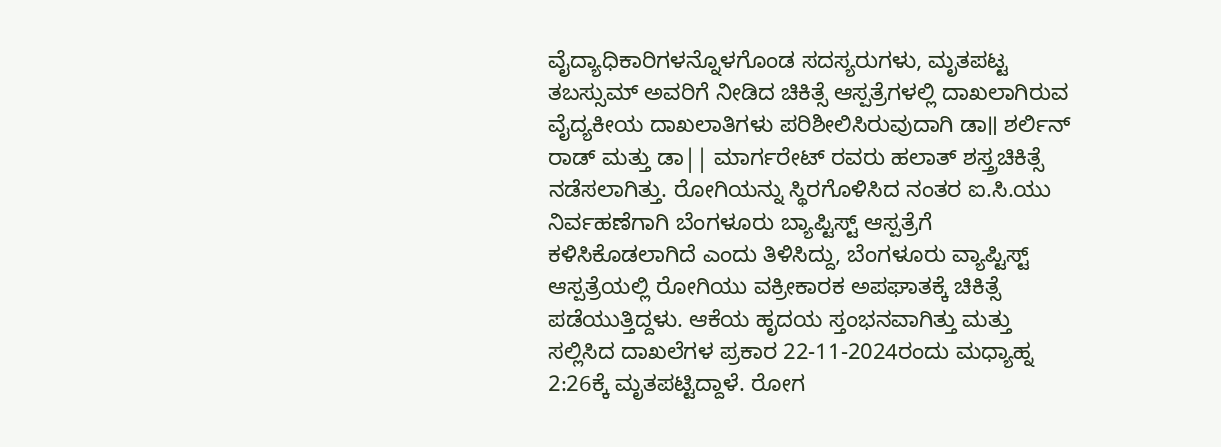ವೈದ್ಯಾಧಿಕಾರಿಗಳನ್ನೊಳಗೊಂಡ ಸದಸ್ಯರುಗಳು, ಮೃತಪಟ್ಟ ತಬಸ್ಸುಮ್ ಅವರಿಗೆ ನೀಡಿದ ಚಿಕಿತ್ಸೆ ಆಸ್ಪತ್ರೆಗಳಲ್ಲಿ ದಾಖಲಾಗಿರುವ ವೈದ್ಯಕೀಯ ದಾಖಲಾತಿಗಳು ಪರಿಶೀಲಿಸಿರುವುದಾಗಿ ಡಾ॥ ಶರ್ಲಿನ್ ರಾಡ್ ಮತ್ತು ಡಾ|| ಮಾರ್ಗರೇಟ್ ರವರು ಹಲಾತ್ ಶಸ್ತ್ರಚಿಕಿತ್ಸೆ ನಡೆಸಲಾಗಿತ್ತು. ರೋಗಿಯನ್ನು ಸ್ಥಿರಗೊಳಿಸಿದ ನಂತರ ಐ.ಸಿ.ಯು ನಿರ್ವಹಣೆಗಾಗಿ ಬೆಂಗಳೂರು ಬ್ಯಾಪ್ಟಿಸ್ಟ್ ಆಸ್ಪತ್ರೆಗೆ ಕಳಿಸಿಕೊಡಲಾಗಿದೆ ಎಂದು ತಿಳಿಸಿದ್ದು, ಬೆಂಗಳೂರು ವ್ಯಾಪ್ಟಿಸ್ಟ್ ಆಸ್ಪತ್ರೆಯಲ್ಲಿ ರೋಗಿಯು ವಕ್ರೀಕಾರಕ ಅಪಘಾತಕ್ಕೆ ಚಿಕಿತ್ಸೆ ಪಡೆಯುತ್ತಿದ್ದಳು. ಆಕೆಯ ಹೃದಯ ಸ್ತಂಭನವಾಗಿತ್ತು ಮತ್ತು ಸಲ್ಲಿಸಿದ ದಾಖಲೆಗಳ ಪ್ರಕಾರ 22-11-2024ರಂದು ಮಧ್ಯಾಹ್ನ 2:26ಕ್ಕೆ ಮೃತಪಟ್ಟಿದ್ದಾಳೆ. ರೋಗ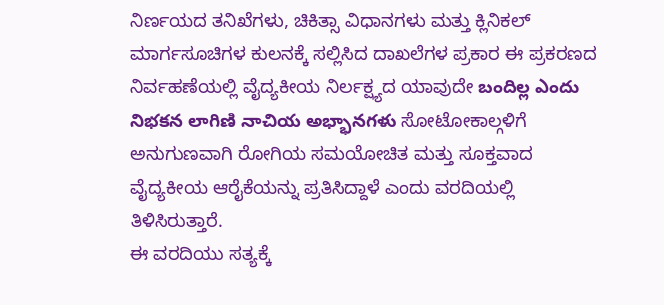ನಿರ್ಣಯದ ತನಿಖೆಗಳು, ಚಿಕಿತ್ಸಾ ವಿಧಾನಗಳು ಮತ್ತು ಕ್ಲಿನಿಕಲ್ ಮಾರ್ಗಸೂಚಿಗಳ ಕುಲನಕ್ಕೆ ಸಲ್ಲಿಸಿದ ದಾಖಲೆಗಳ ಪ್ರಕಾರ ಈ ಪ್ರಕರಣದ ನಿರ್ವಹಣೆಯಲ್ಲಿ ವೈದ್ಯಕೀಯ ನಿರ್ಲಕ್ಷ್ಯದ ಯಾವುದೇ బందిల్ల ఎందు నిభకన లాగిణి నాచియ అభ్భానగళు ಸೋಟೋಕಾಲ್ಗಳಿಗೆ ಅನುಗುಣವಾಗಿ ರೋಗಿಯ ಸಮಯೋಚಿತ ಮತ್ತು ಸೂಕ್ತವಾದ ವೈದ್ಯಕೀಯ ಆರೈಕೆಯನ್ನು ಪ್ರತಿಸಿದ್ದಾಳೆ ಎಂದು ವರದಿಯಲ್ಲಿ ತಿಳಿಸಿರುತ್ತಾರೆ.
ಈ ವರದಿಯು ಸತ್ಯಕ್ಕೆ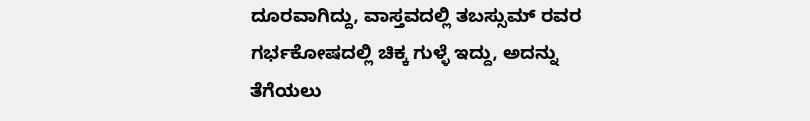ದೂರವಾಗಿದ್ದು, ವಾಸ್ತವದಲ್ಲಿ ತಬಸ್ಸುಮ್ ರವರ ಗರ್ಭಕೋಷದಲ್ಲಿ ಚಿಕ್ಕ ಗುಳ್ಳೆ ಇದ್ದು, ಅದನ್ನು ತೆಗೆಯಲು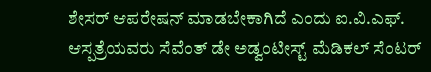ಶೇಸರ್ ಆಪರೇಷನ್ ಮಾಡಬೇಕಾಗಿದೆ ಎಂದು ಐ.ವಿ.ಎಫ್. ಆಸ್ಪತ್ರೆಯವರು ಸೆವೆಂತ್ ಡೇ ಅಡ್ವಂಟೀಸ್ಟ್ ಮೆಡಿಕಲ್ ಸೆಂಟರ್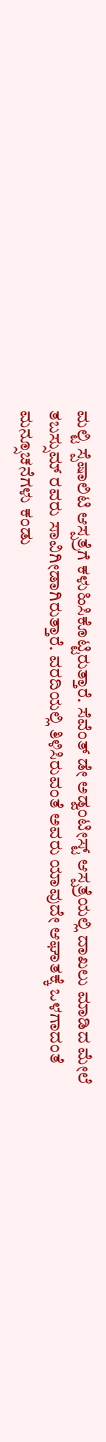ಮಲ್ಟಿ ಸ್ಪೆಷಾಲಿಟಿ ಆಸ್ಪತ್ರೆಗೆ ಕಳುಹಿಸಿಕೊಟ್ಟಿರುತ್ತಾರೆ. ಸೆವೆಂತ್ ಡೇ ಅಡ್ವಂಟೀಸ್ಟ್ ಆಸ್ಪತ್ರೆಯಲ್ಲಿ ದಾಖಲು ಮಾಡಿದ ಮೇಲೆ ತಬಸ್ಸುಮ್ ರವರು ಸಾವಿಗೀಡಾಗಿರುತ್ತಾರೆ. ವರದಿಯಲ್ಲಿ ತಿಳಿಸಿರುವಂತೆ ಅವರು ಯಾವುದೇ ಆಘಾತಕ್ಕೆ ಒಳಗಾದಂತೆ ಮನ್ಸೂಚನೆಗಳು ಕಂಡು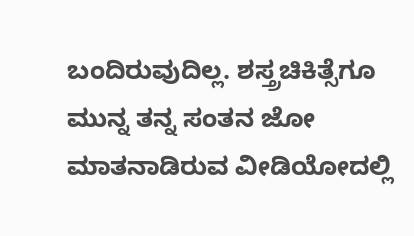ಬಂದಿರುವುದಿಲ್ಲ. ಶಸ್ತ್ರಚಿಕಿತ್ಸೆಗೂ ಮುನ್ನ ತನ್ನ ಸಂತನ ಜೋ ಮಾತನಾಡಿರುವ ವೀಡಿಯೋದಲ್ಲಿ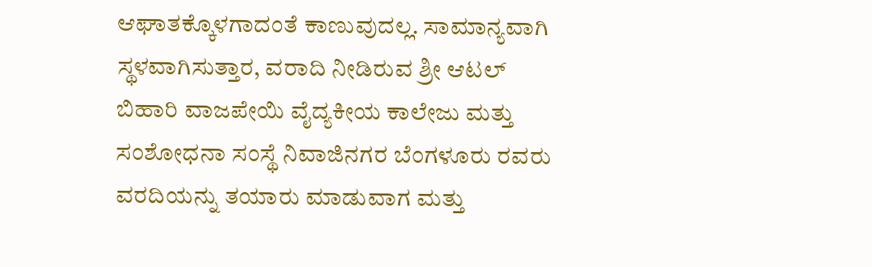ಆಘಾತಕ್ಕೊಳಗಾದಂತೆ ಕಾಣುವುದಲ್ಲ. ಸಾಮಾನ್ಯವಾಗಿ ಸ್ಥಳವಾಗಿಸುತ್ತಾರ, ವರಾದಿ ನೀಡಿರುವ ಶ್ರೀ ಆಟಲ್ ಬಿಹಾರಿ ವಾಜಪೇಯಿ ವೈದ್ಯಕೀಯ ಕಾಲೇಜು ಮತ್ತು ಸಂಶೋಧನಾ ಸಂಸ್ಥೆ ನಿವಾಜಿನಗರ ಬೆಂಗಳೂರು ರವರು ವರದಿಯನ್ನು ತಯಾರು ಮಾಡುವಾಗ ಮತ್ತು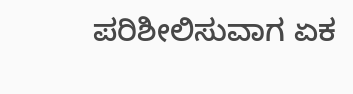ಪರಿಶೀಲಿಸುವಾಗ ಏಕ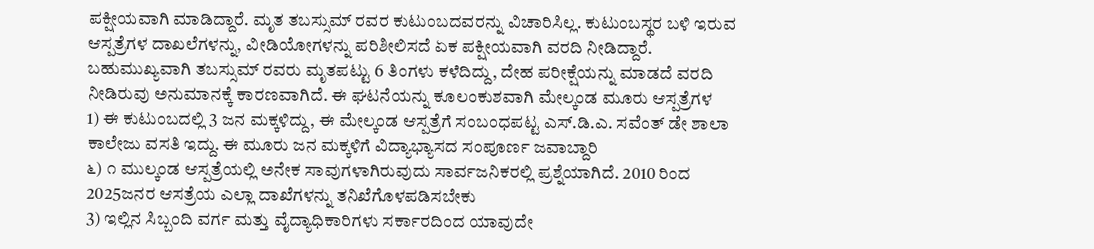ಪಕ್ಷೀಯವಾಗಿ ಮಾಡಿದ್ದಾರೆ. ಮೃತ ತಬಸ್ಸುಮ್ ರವರ ಕುಟುಂಬದವರನ್ನು ವಿಚಾರಿಸಿಲ್ಲ. ಕುಟುಂಬಸ್ಥರ ಬಳಿ ಇರುವ ಆಸ್ಪತ್ರೆಗಳ ದಾಖಲೆಗಳನ್ನು, ವೀಡಿಯೋಗಳನ್ನು ಪರಿಶೀಲಿಸದೆ ಏಕ ಪಕ್ಷೀಯವಾಗಿ ವರದಿ ನೀಡಿದ್ದಾರೆ. ಬಹುಮುಖ್ಯವಾಗಿ ತಬಸ್ಸುಮ್ ರವರು ಮೃತಪಟ್ಟು 6 ತಿಂಗಳು ಕಳೆದಿದ್ದು, ದೇಹ ಪರೀಕ್ಷೆಯನ್ನು ಮಾಡದೆ ವರದಿ ನೀಡಿರುವು ಅನುಮಾನಕ್ಕೆ ಕಾರಣವಾಗಿದೆ. ಈ ಘಟನೆಯನ್ನು ಕೂಲಂಕುಶವಾಗಿ ಮೇಲ್ಕಂಡ ಮೂರು ಆಸ್ಪತ್ರೆಗಳ
1) ಈ ಕುಟುಂಬದಲ್ಲಿ 3 ಜನ ಮಕ್ಕಳಿದ್ದು, ಈ ಮೇಲ್ಕಂಡ ಆಸ್ಪತ್ರೆಗೆ ಸಂಬಂಧಪಟ್ಟ ಎಸ್.ಡಿ.ಎ. ಸವೆಂತ್ ಡೇ ಶಾಲಾ ಕಾಲೇಜು ವಸತಿ ಇದ್ದು. ಈ ಮೂರು ಜನ ಮಕ್ಕಳಿಗೆ ವಿದ್ಯಾಭ್ಯಾಸದ ಸಂಪೂರ್ಣ ಜವಾಬ್ದಾರಿ
೬) ೧ ಮುಲ್ಕಂಡ ಆಸ್ಪತ್ರೆಯಲ್ಲಿ ಅನೇಕ ಸಾವುಗಳಾಗಿರುವುದು ಸಾರ್ವಜನಿಕರಲ್ಲಿ ಪ್ರಶ್ನೆಯಾಗಿದೆ. 2010 ರಿಂದ 2025ಜನರ ಆಸತ್ರೆಯ ಎಲ್ಲಾ ದಾಖೆಗಳನ್ನು ತನಿಖೆಗೊಳಪಡಿಸಬೇಕು
3) ಇಲ್ಲಿನ ಸಿಬ್ಬಂದಿ ವರ್ಗ ಮತ್ತು ವೈದ್ಯಾಧಿಕಾರಿಗಳು ಸರ್ಕಾರದಿಂದ ಯಾವುದೇ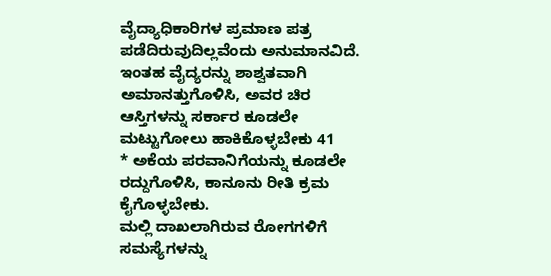ವೈದ್ಯಾಧಿಕಾರಿಗಳ ಪ್ರಮಾಣ ಪತ್ರ ಪಡೆದಿರುವುದಿಲ್ಲವೆಂದು ಅನುಮಾನವಿದೆ. ಇಂತಹ ವೈದ್ಯರನ್ನು ಶಾಶ್ವತವಾಗಿ ಅಮಾನತ್ತುಗೊಳಿಸಿ, ಅವರ ಚಿರ ಆಸ್ತಿಗಳನ್ನು ಸರ್ಕಾರ ಕೂಡಲೇ ಮಟ್ಟುಗೋಲು ಹಾಕಿಕೊಳ್ಳಬೇಕು 41
* ಅಕೆಯ ಪರವಾನಿಗೆಯನ್ನು ಕೂಡಲೇ ರದ್ದುಗೊಳಿಸಿ, ಕಾನೂನು ರೀತಿ ಕ್ರಮ ಕೈಗೊಳ್ಳಬೇಕು.
ಮಲ್ಲಿ ದಾಖಲಾಗಿರುವ ರೋಗಗಳಿಗೆ ಸಮಸ್ಯೆಗಳನ್ನು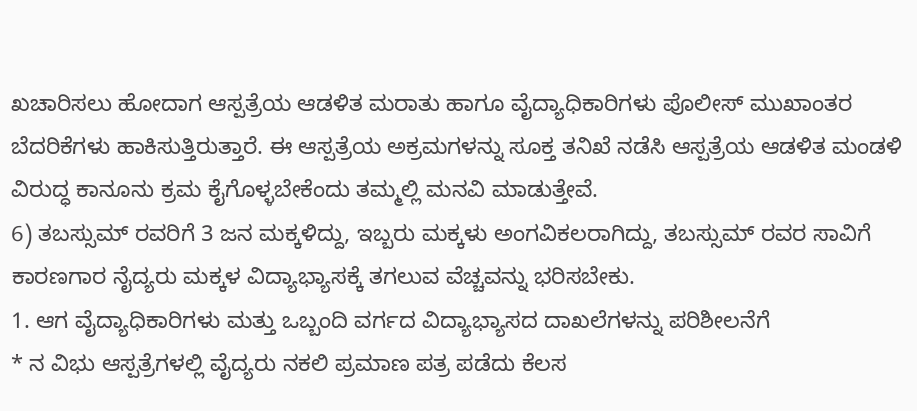ಖಚಾರಿಸಲು ಹೋದಾಗ ಆಸ್ಪತ್ರೆಯ ಆಡಳಿತ ಮರಾತು ಹಾಗೂ ವೈದ್ಯಾಧಿಕಾರಿಗಳು ಪೊಲೀಸ್ ಮುಖಾಂತರ ಬೆದರಿಕೆಗಳು ಹಾಕಿಸುತ್ತಿರುತ್ತಾರೆ. ಈ ಆಸ್ಪತ್ರೆಯ ಅಕ್ರಮಗಳನ್ನು ಸೂಕ್ತ ತನಿಖೆ ನಡೆಸಿ ಆಸ್ಪತ್ರೆಯ ಆಡಳಿತ ಮಂಡಳಿ ವಿರುದ್ಧ ಕಾನೂನು ಕ್ರಮ ಕೈಗೊಳ್ಳಬೇಕೆಂದು ತಮ್ಮಲ್ಲಿ ಮನವಿ ಮಾಡುತ್ತೇವೆ.
6) ತಬಸ್ಸುಮ್ ರವರಿಗೆ 3 ಜನ ಮಕ್ಕಳಿದ್ದು, ಇಬ್ಬರು ಮಕ್ಕಳು ಅಂಗವಿಕಲರಾಗಿದ್ದು, ತಬಸ್ಸುಮ್ ರವರ ಸಾವಿಗೆ ಕಾರಣಗಾರ ನೈದ್ಯರು ಮಕ್ಕಳ ವಿದ್ಯಾಭ್ಯಾಸಕ್ಕೆ ತಗಲುವ ವೆಚ್ಚವನ್ನು ಭರಿಸಬೇಕು.
1. ಆಗ ವೈದ್ಯಾಧಿಕಾರಿಗಳು ಮತ್ತು ಒಬ್ಬಂದಿ ವರ್ಗದ ವಿದ್ಯಾಭ್ಯಾಸದ ದಾಖಲೆಗಳನ್ನು ಪರಿಶೀಲನೆಗೆ
* ನ ವಿಭು ಆಸ್ಪತ್ರೆಗಳಲ್ಲಿ ವೈದ್ಯರು ನಕಲಿ ಪ್ರಮಾಣ ಪತ್ರ ಪಡೆದು ಕೆಲಸ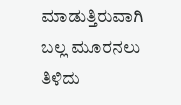ಮಾಡುತ್ತಿರುವಾಗಿ ಬಲ್ಲ ಮೂರನಲು ತಿಳಿದು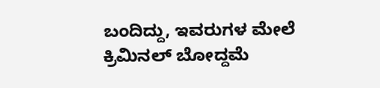ಬಂದಿದ್ದು, ಇವರುಗಳ ಮೇಲೆ ಕ್ರಿಮಿನಲ್ ಬೋದ್ದಮೆ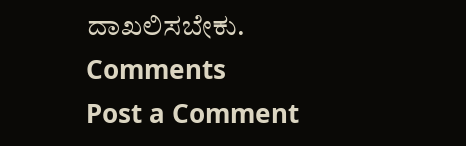ದಾಖಲಿಸಬೇಕು.
Comments
Post a Comment